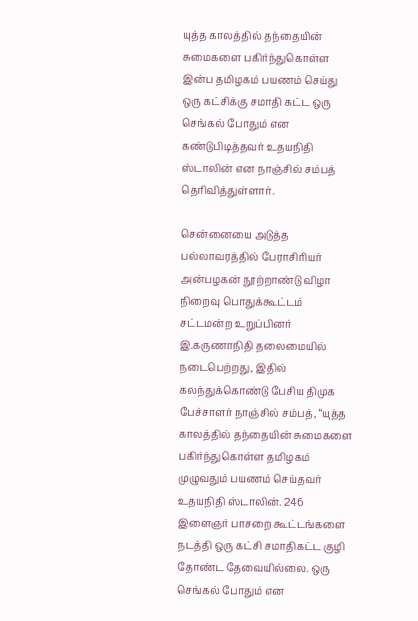யுத்த காலத்தில் தந்தையின் சுமைகளை பகிர்ந்துகொள்ள இன்ப தமிழகம் பயணம் செய்து ஒரு கட்சிக்கு சமாதி கட்ட ஒரு செங்கல் போதும் என கண்டுபிடித்தவர் உதயநிதி ஸ்டாலின் என நாஞ்சில் சம்பத் தெரிவித்துள்ளார்.

சென்னையை அடுத்த பல்லாவரத்தில் பேராசிரியர் அன்பழகன் நூற்றாண்டு விழா நிறைவு பொதுக்கூட்டம் சட்டமன்ற உறுப்பினர் இ.கருணாநிதி தலைமையில் நடைபெற்றது, இதில் கலந்துக்கொண்டு பேசிய திமுக பேச்சாளர் நாஞ்சில் சம்பத், “யுத்த காலத்தில் தந்தையின் சுமைகளை பகிர்ந்துகொள்ள தமிழகம் முழுவதும் பயணம் செய்தவர் உதயநிதி ஸ்டாலின். 246 இளைஞர் பாசறை கூட்டங்களை நடத்தி ஒரு கட்சி சமாதிகட்ட குழி தோண்ட தேவையில்லை. ஒரு செங்கல் போதும் என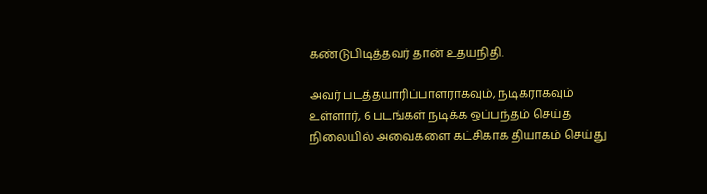கண்டுபிடித்தவர் தான் உதயநிதி.

அவர் படத்தயாரிப்பாளராகவும், நடிகராகவும் உள்ளார், 6 படங்கள் நடிக்க ஒப்பந்தம் செய்த நிலையில் அவைகளை கட்சிகாக தியாகம் செய்து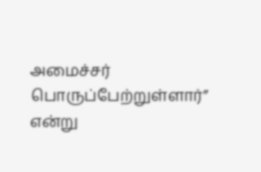அமைச்சர் பொருப்பேற்றுள்ளார்” என்று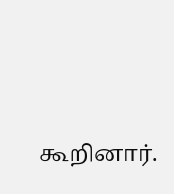கூறினார்.